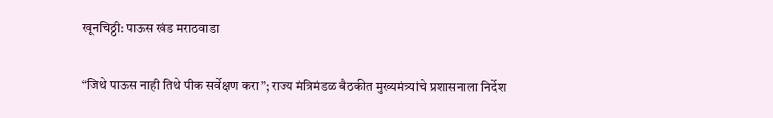खूनचिठ्ठी: पाऊस खंड मराठवाडा

“जिथे पाऊस नाही तिथे पीक सर्वेक्षण करा”; राज्य मंत्रिमंडळ बैठकीत मुख्यमंत्र्यांचे प्रशासनाला निर्देश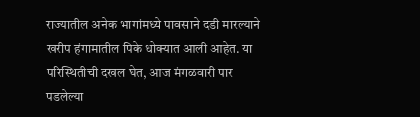राज्यातील अनेक भागांमध्ये पावसाने दडी मारल्याने खरीप हंगामातील पिके धोक्यात आली आहेत. या परिस्थितीची दखल घेत, आज मंगळवारी पार पडलेल्या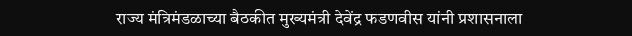राज्य मंत्रिमंडळाच्या बैठकीत मुख्यमंत्री देवेंद्र फडणवीस यांनी प्रशासनाला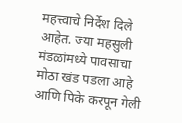महत्त्वाचे निर्देश दिले आहेत. ज्या महसुली मंडळांमध्ये पावसाचा मोठा खंड पडला आहे आणि पिके करपून गेली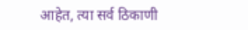आहेत, त्या सर्व ठिकाणी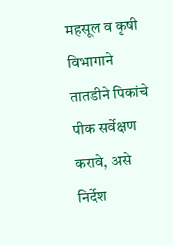महसूल व कृषी विभागाने तातडीने पिकांचे पीक सर्वेक्षण करावे, असे निर्देश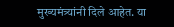मुख्यमंत्र्यांनी दिले आहेत. या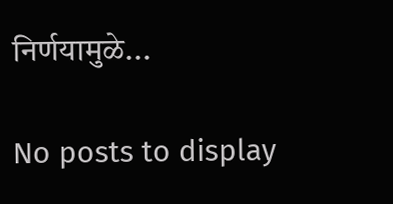निर्णयामुळे...

No posts to display